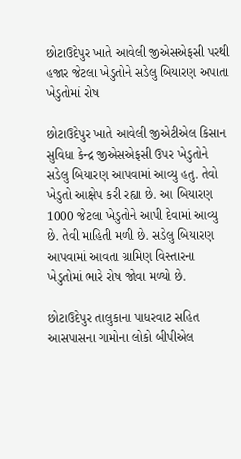છોટાઉદેપુર ખાતે આવેલી જીએસએફસી પરથી હજાર જેટલા ખેડુતોને સડેલુ બિયારણ અપાતા ખેડુતોમાં રોષ

છોટાઉદેપુર ખાતે આવેલી જીએટીએલ કિસાન સુવિધા કેન્દ્ર જીએસએફસી ઉપર ખેડુતોને સડેલુ બિયારણ આપવામાં આવ્યુ હતુ. તેવો ખેડુતો આક્ષેપ કરી રહ્યા છે. આ બિયારણ 1000 જેટલા ખેડુતોને આપી દેવામાં આવ્યુ છે. તેવી માહિતી મળી છે. સડેલુ બિયારણ આપવામાં આવતા ગ્રામિણ વિસ્તારના ખેડુતોમાં ભારે રોષ જોવા મળ્યો છે.

છોટાઉદેપુર તાલુકાના પાધરવાટ સહિત આસપાસના ગામોના લોકો બીપીએલ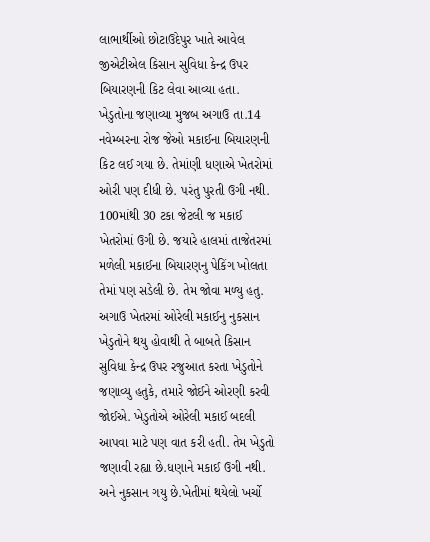લાભાર્થીઓ છોટાઉદેપુર ખાતે આવેલ જીએટીએલ કિસાન સુવિધા કેન્દ્ર ઉપર બિયારણની કિટ લેવા આવ્યા હતા. ખેડુતોના જણાવ્યા મુજબ અગાઉ તા.14 નવેમ્બરના રોજ જેઓ મકાઈના બિયારણની કિટ લઈ ગયા છે. તેમાંણી ધણાએ ખેતરોમાં ઓરી પણ દીધી છે. પરંતુ પુરતી ઉગી નથી. 100માંથી 30 ટકા જેટલી જ મકાઈ ખેતરોમાં ઉગી છે. જયારે હાલમાં તાજેતરમાં મળેલી મકાઈના બિયારણનુ પેકિંગ ખોલતા તેમાં પણ સડેલી છે. તેમ જોવા મળ્યુ હતુ. અગાઉ ખેતરમાં ઓરેલી મકાઈનુ નુકસાન ખેડુતોને થયુ હોવાથી તે બાબતે કિસાન સુવિધા કેન્દ્ર ઉપર રજુઆત કરતા ખેડુતોને જણાવ્યુ હતુકે, તમારે જોઈને ઓરણી કરવી જોઈએ. ખેડુતોએ ઓરેલી મકાઈ બદલી આપવા માટે પણ વાત કરી હતી. તેમ ખેડુતો જણાવી રહ્યા છે.ધણાને મકાઈ ઉગી નથી. અને નુકસાન ગયુ છે.ખેતીમાં થયેલો ખર્ચો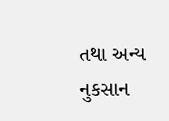તથા અન્ય નુકસાન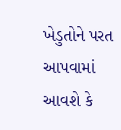ખેડુતોને પરત આપવામાં આવશે કે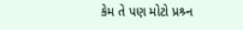કેમ તે પણ મોટો પ્રશ્ર્ન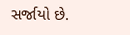સર્જાયો છે.